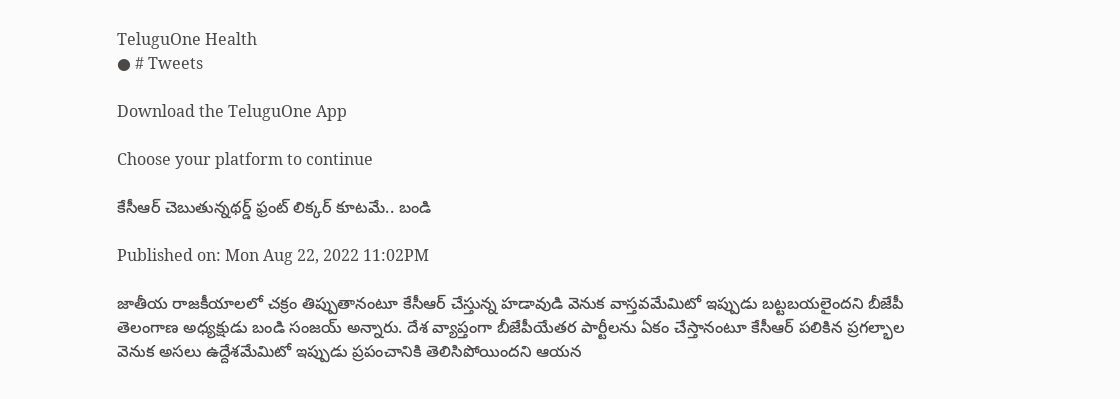TeluguOne Health
● # Tweets

Download the TeluguOne App

Choose your platform to continue

కేసీఆర్ చెబుతున్నథర్డ్ ఫ్రంట్ లిక్కర్ కూటమే.. బండి

Published on: Mon Aug 22, 2022 11:02PM

జాతీయ రాజకీయాలలో చక్రం తిప్పుతానంటూ కేసీఆర్ చేస్తున్న హడావుడి వెనుక వాస్తవమేమిటో ఇప్పుడు బట్టబయలైందని బీజేపీ తెలంగాణ అధ్యక్షుడు బండి సంజయ్ అన్నారు. దేశ వ్యాప్తంగా బీజేపీయేతర పార్టీలను ఏకం చేస్తానంటూ కేసీఆర్ పలికిన ప్రగల్భాల వెనుక అసలు ఉద్దేశమేమిటో ఇప్పుడు ప్రపంచానికి తెలిసిపోయిందని ఆయన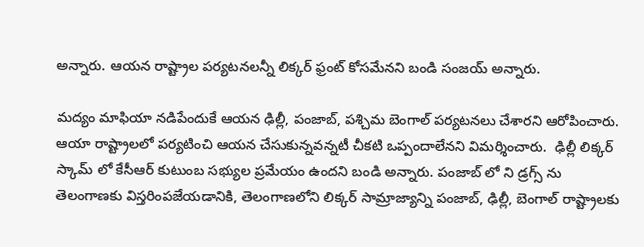అన్నారు. ఆయన రాష్ట్రాల పర్యటనలన్నీ లిక్కర్ ఫ్రంట్ కోసమేనని బండి సంజయ్ అన్నారు.

మద్యం మాఫియా నడిపేందుకే ఆయన ఢిల్లీ, పంజాబ్, పశ్చిమ బెంగాల్ పర్యటనలు చేశారని ఆరోపించారు. ఆయా రాష్ట్రాలలో పర్యటించి ఆయన చేసుకున్నవన్నటీ చీకటి ఒప్పందాలేనని విమర్శించారు.  ఢిల్లీ లిక్కర్ స్కామ్ లో కేసీఆర్ కుటుంబ సభ్యుల ప్రమేయం ఉందని బండి అన్నారు. పంజాబ్ లో ని డ్రగ్స్ ను తెలంగాణకు విస్తరింపజేయడానికి, తెలంగాణలోని లిక్కర్ సామ్రాజ్యాన్ని పంజాబ్, ఢిల్లీ, బెంగాల్ రాష్ట్రాలకు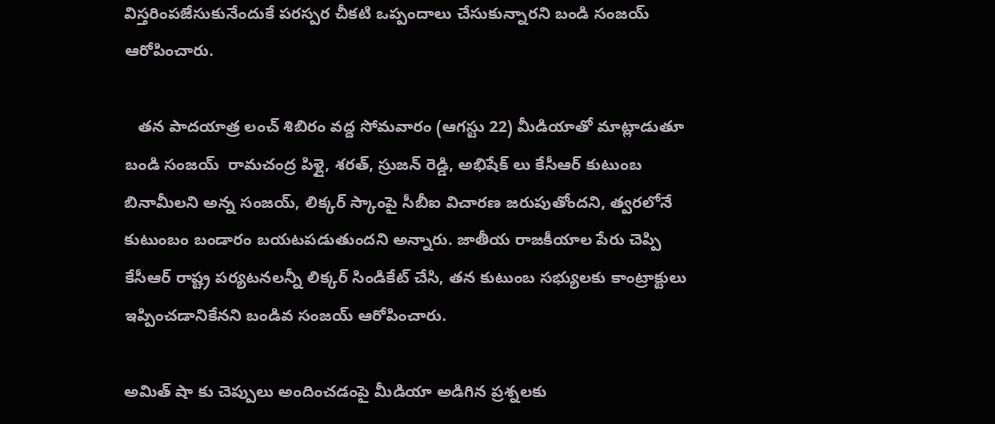విస్తరింపజేసుకునేందుకే పరస్పర చీకటి ఒప్పందాలు చేసుకున్నారని బండి సంజయ్ ఆరోపించారు.

   తన పాదయాత్ర లంచ్ శిబిరం వద్ద సోమవారం (ఆగస్టు 22) మీడియాతో మాట్లాడుతూ బండి సంజయ్  రామచంద్ర పిళ్లై, శరత్, స్రుజన్ రెడ్డి, అభిషేక్ లు కేసీఆర్ కుటుంబ బినామీలని అన్న సంజయ్, లిక్కర్ స్కాంపై సీబీఐ విచారణ జరుపుతోందని, త్వరలోనే కుటుంబం బండారం బయటపడుతుందని అన్నారు. జాతీయ రాజకీయాల పేరు చెప్పి కేసీఆర్ రాష్ట్ర పర్యటనలన్నీ లిక్కర్ సిండికేట్ చేసి, తన కుటుంబ సభ్యులకు కాంట్రాక్టులు ఇప్పించడానికేనని బండివ సంజయ్ ఆరోపించారు.

అమిత్ షా కు చెప్పులు అందించడంపై మీడియా అడిగిన ప్రశ్నలకు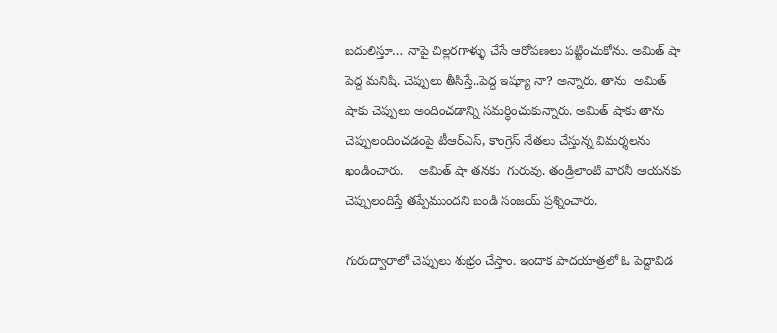బదులిస్తూ… నాపై చిల్లరగాళ్ళు చేసే ఆరోపణలు పట్టించుకోను. అమిత్ షా పెద్ద మనిషి. చెప్పులు తీసిస్తే..పెద్ద ఇష్యూ నా? అన్నారు. తాను  అమిత్ షాకు చెప్పులు అందించడాన్ని సమర్ధించుకున్నారు. అమిత్ షాకు తాను చెప్పులందించడంపై టీఆర్ఎస్, కాంగ్రెస్ నేతలు చేస్తున్న విమర్శలను ఖండించారు.    అమిత్ షా తనకు  గురువు. తండ్రిలాంటి వారనీ ఆయనకు  చెప్పులందిస్తే తప్పేముందని బండి సంజయ్ ప్రశ్నించారు.

గురుద్వారాలో చెప్పులు శుభ్రం చేస్తాం. ఇందాక పాదయాత్రలో ఓ పెద్దావిడ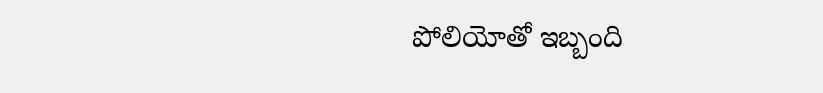పోలియోతో ఇబ్బంది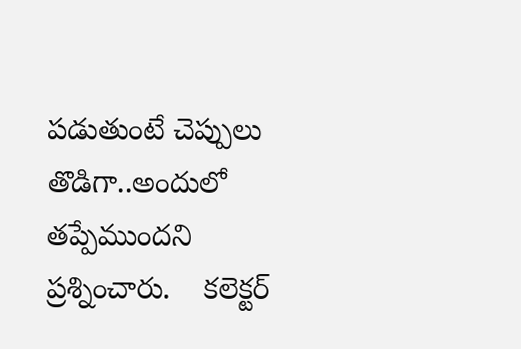పడుతుంటే చెప్పులు తొడిగా..అందులో తప్పేముందని ప్రశ్నించారు.    కలెక్టర్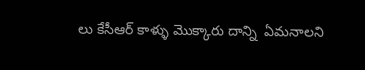లు కేసీఆర్ కాళ్ళు మొక్కారు దాన్ని  ఏమనాలని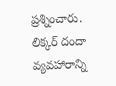ప్రశ్నించారు.  లిక్కర్ దందా వ్యవహారాన్ని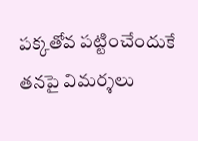పక్కతోవ పట్టించేందుకే తనపై విమర్శలు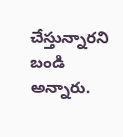చేస్తున్నారని బండి అన్నారు.